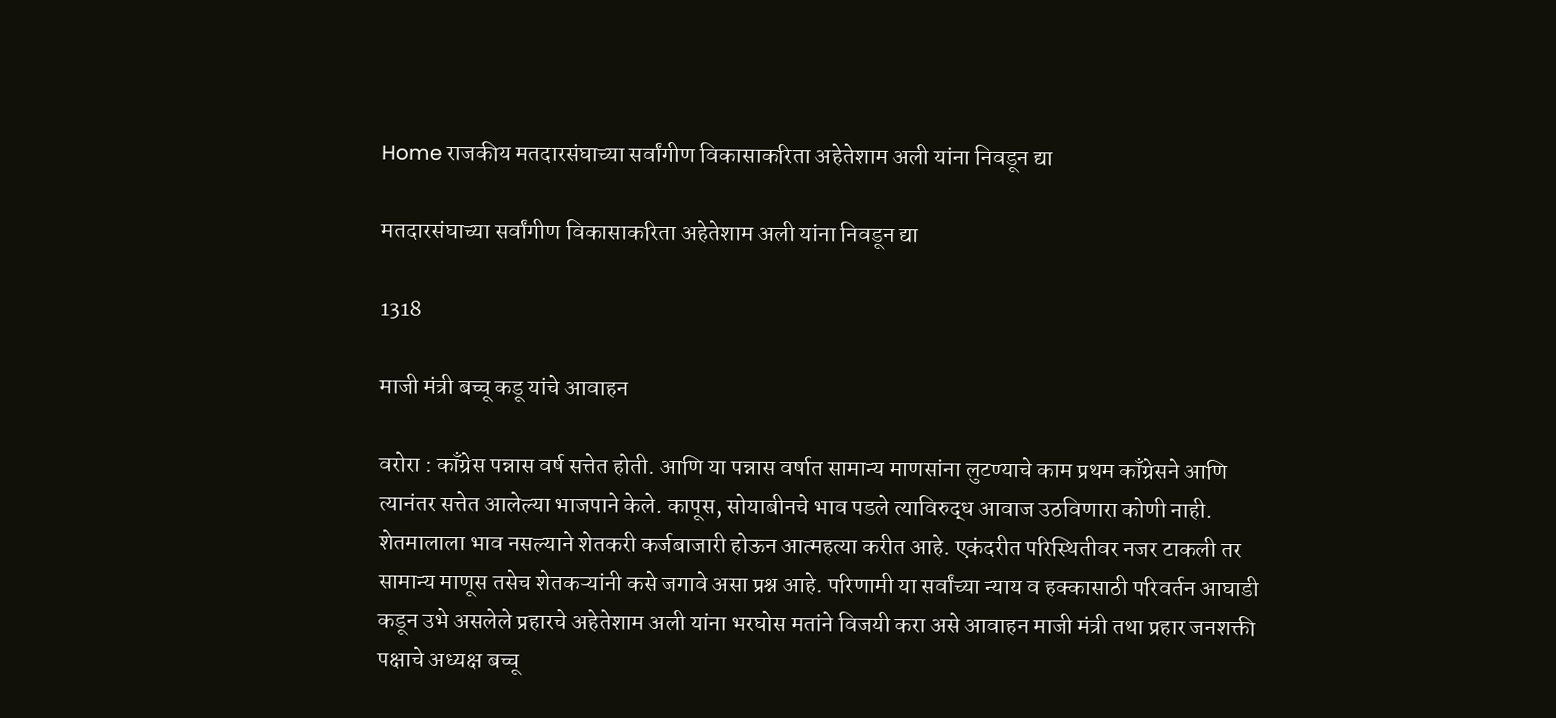Home राजकीय मतदारसंघाच्या सर्वांगीण विकासाकरिता अहेतेशाम अली यांना निवडून द्या

मतदारसंघाच्या सर्वांगीण विकासाकरिता अहेतेशाम अली यांना निवडून द्या

1318

माजी मंत्री बच्चू कडू यांचे आवाहन

वरोरा : काँग्रेस पन्नास वर्ष सत्तेत होती. आणि या पन्नास वर्षात सामान्य माणसांना लुटण्याचे काम प्रथम काँग्रेसने आणि त्यानंतर सत्तेत आलेल्या भाजपाने केले. कापूस, सोयाबीनचे भाव पडले त्याविरुद्ध आवाज उठविणारा कोणी नाही. शेतमालाला भाव नसल्याने शेतकरी कर्जबाजारी होऊन आत्महत्या करीत आहे. एकंदरीत परिस्थितीवर नजर टाकली तर सामान्य माणूस तसेच शेतकऱ्यांनी कसे जगावे असा प्रश्न आहे. परिणामी या सर्वांच्या न्याय व हक्कासाठी परिवर्तन आघाडी कडून उभे असलेले प्रहारचे अहेतेशाम अली यांना भरघोस मतांने विजयी करा असे आवाहन माजी मंत्री तथा प्रहार जनशक्ती पक्षाचे अध्यक्ष बच्चू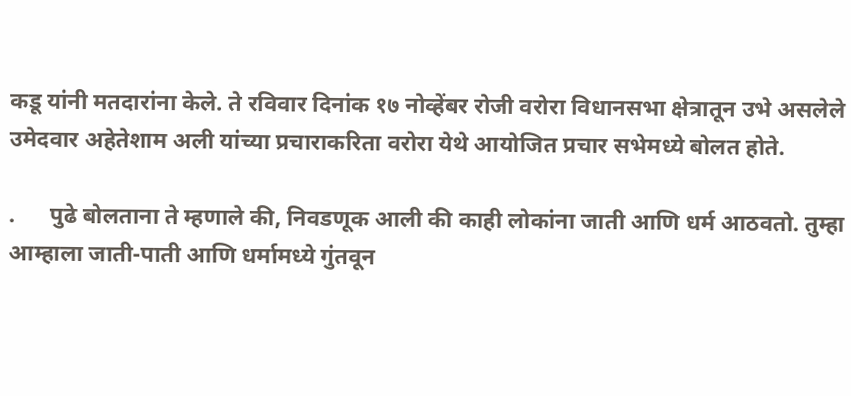कडू यांनी मतदारांना केले. ते रविवार दिनांक १७ नोव्हेंबर रोजी वरोरा विधानसभा क्षेत्रातून उभे असलेले उमेदवार अहेतेशाम अली‌‌ यांच्या प्रचाराकरिता वरोरा येथे आयोजित प्रचार सभेमध्ये बोलत होते.

.      पुढे बोलताना ते म्हणाले की, निवडणूक आली की काही लोकांना जाती आणि धर्म आठवतो. तुम्हा आम्हाला जाती-पाती आणि धर्मामध्ये गुंतवून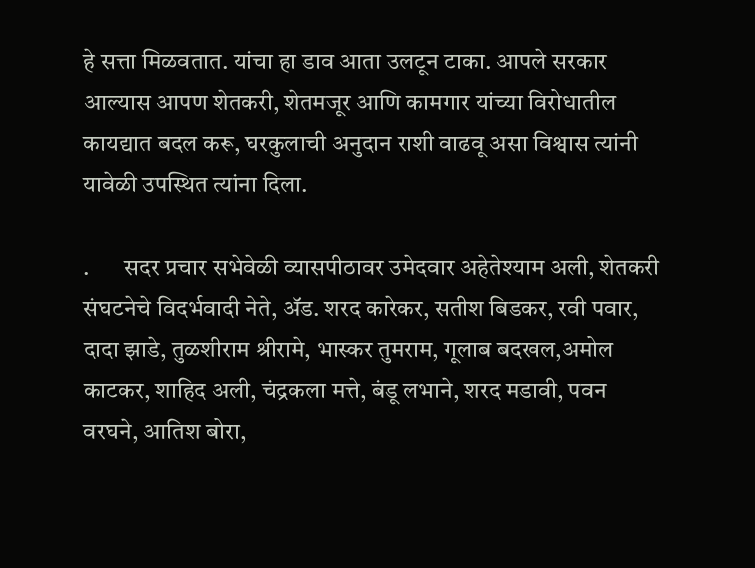हे सत्ता मिळवतात. यांचा हा डाव आता उलटून टाका. आपले सरकार आल्यास आपण शेतकरी, शेतमजूर आणि कामगार यांच्या विरोधातील कायद्यात बदल करू, घरकुलाची अनुदान राशी वाढवू असा विश्वास त्यांनी यावेळी उपस्थित त्यांना दिला.

.       सदर प्रचार सभेवेळी व्यासपीठावर उमेदवार अहेतेश्याम अली, शेतकरी संघटनेचे विदर्भवादी नेते, ॲड. शरद कारेकर, सतीश बिडकर, रवी पवार, दादा झाडे, तुळशीराम श्रीरामे, भास्कर तुमराम, गूलाब बदखल,अमोल काटकर, शाहिद अली, चंद्रकला मत्ते, बंडू लभाने, शरद मडावी, पवन वरघने, आतिश बोरा,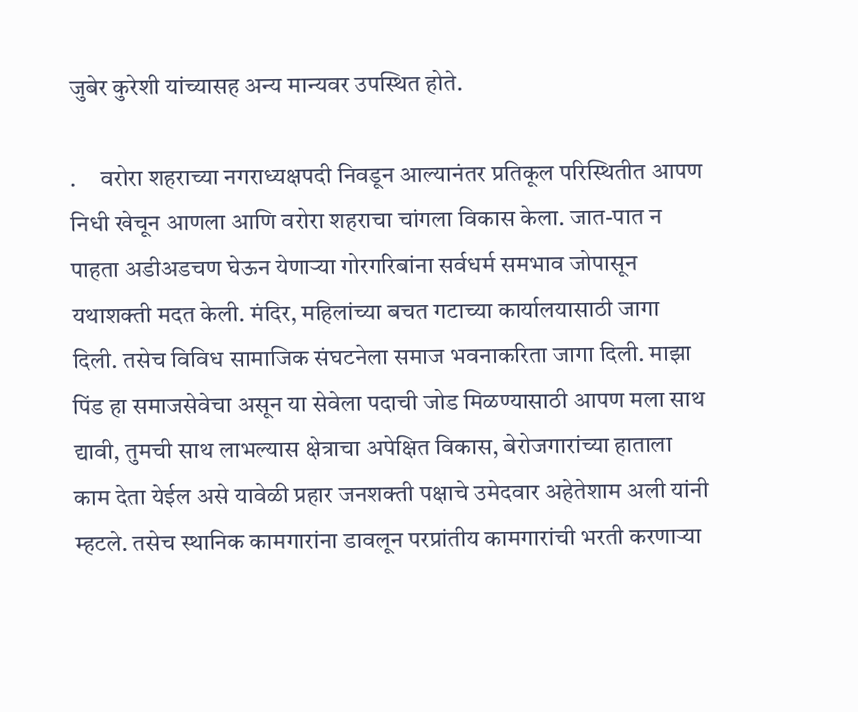जुबेर कुरेशी यांच्यासह अन्य मान्यवर उपस्थित होते.

.     वरोरा शहराच्या नगराध्यक्षपदी निवडून आल्यानंतर प्रतिकूल परिस्थितीत आपण निधी खेचून आणला आणि वरोरा शहराचा चांगला विकास केला. जात-पात न पाहता अडीअडचण घेऊन येणाऱ्या गोरगरिबांना सर्वधर्म समभाव जोपासून यथाशक्ती मदत केली. मंदिर, महिलांच्या बचत गटाच्या कार्यालयासाठी जागा दिली. तसेच विविध सामाजिक संघटनेला समाज भवनाकरिता जागा दिली. माझा पिंड हा समाजसेवेचा असून या सेवेला पदाची जोड मिळण्यासाठी आपण मला साथ द्यावी, तुमची साथ लाभल्यास क्षेत्राचा अपेक्षित विकास, बेरोजगारांच्या हाताला काम देता येईल असे यावेळी प्रहार जनशक्ती पक्षाचे उमेदवार अहेतेशाम अली यांनी म्हटले. तसेच स्थानिक कामगारांना डावलून परप्रांतीय कामगारांची भरती करणाऱ्या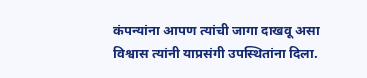कंपन्यांना आपण त्यांची जागा दाखवू असा विश्वास त्यांनी याप्रसंगी उपस्थितांना दिला.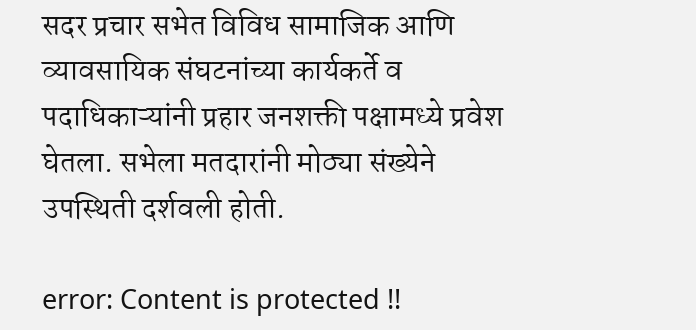सदर प्रचार सभेत विविध सामाजिक आणि व्यावसायिक संघटनांच्या कार्यकर्ते व पदाधिकाऱ्यांनी प्रहार जनशक्ती पक्षामध्ये प्रवेश घेतला. सभेला मतदारांनी मोठ्या संख्येने उपस्थिती दर्शवली होती.

error: Content is protected !!